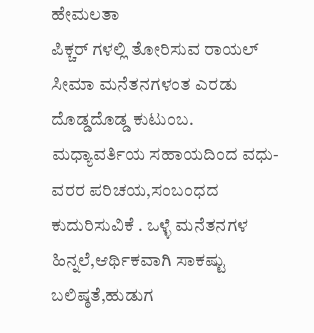ಹೇಮಲತಾ
ಪಿಕ್ಚರ್ ಗಳಲ್ಲಿ ತೋರಿಸುವ ರಾಯಲ್ ಸೀಮಾ ಮನೆತನಗಳಂತ ಎರಡು ದೊಡ್ಡದೊಡ್ಡ ಕುಟುಂಬ. ಮಧ್ಯಾವರ್ತಿಯ ಸಹಾಯದಿಂದ ವಧು-ವರರ ಪರಿಚಯ,ಸಂಬಂಧದ ಕುದುರಿಸುವಿಕೆ . ಒಳ್ಳೆ ಮನೆತನಗಳ ಹಿನ್ನಲೆ,ಆರ್ಥಿಕವಾಗಿ ಸಾಕಷ್ಟು ಬಲಿಷ್ಠತೆ,ಹುಡುಗ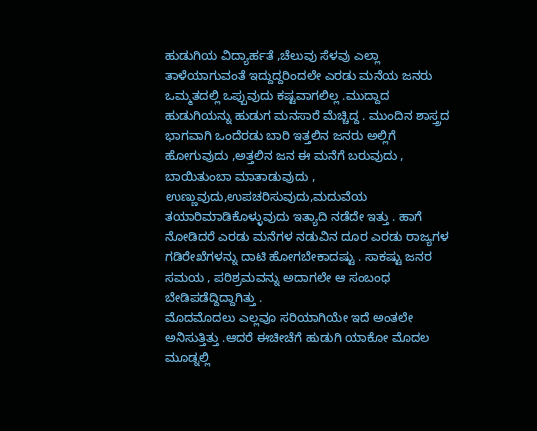ಹುಡುಗಿಯ ವಿದ್ಯಾರ್ಹತೆ ,ಚೆಲುವು ಸೆಳವು ಎಲ್ಲಾ ತಾಳೆಯಾಗುವಂತೆ ಇದ್ದುದ್ದರಿಂದಲೇ ಎರಡು ಮನೆಯ ಜನರು ಒಮ್ಮತದಲ್ಲಿ ಒಪ್ಪುವುದು ಕಷ್ಟವಾಗಲಿಲ್ಲ .ಮುದ್ದಾದ ಹುಡುಗಿಯನ್ನು ಹುಡುಗ ಮನಸಾರೆ ಮೆಚ್ಚಿದ್ದ . ಮುಂದಿನ ಶಾಸ್ತ್ರದ ಭಾಗವಾಗಿ ಒಂದೆರಡು ಬಾರಿ ಇತ್ತಲಿನ ಜನರು ಅಲ್ಲಿಗೆ ಹೋಗುವುದು ,ಅತ್ತಲಿನ ಜನ ಈ ಮನೆಗೆ ಬರುವುದು , ಬಾಯಿತುಂಬಾ ಮಾತಾಡುವುದು , ಉಣ್ಣುವುದು,ಉಪಚರಿಸುವುದು,ಮದುವೆಯ ತಯಾರಿಮಾಡಿಕೊಳ್ಳುವುದು ಇತ್ಯಾದಿ ನಡೆದೇ ಇತ್ತು . ಹಾಗೆ ನೋಡಿದರೆ ಎರಡು ಮನೆಗಳ ನಡುವಿನ ದೂರ ಎರಡು ರಾಜ್ಯಗಳ ಗಡಿರೇಖೆಗಳನ್ನು ದಾಟಿ ಹೋಗಬೇಕಾದಷ್ಟು . ಸಾಕಷ್ಟು ಜನರ ಸಮಯ , ಪರಿಶ್ರಮವನ್ನು ಅದಾಗಲೇ ಆ ಸಂಬಂಧ ಬೇಡಿಪಡೆದ್ದಿದ್ದಾಗಿತ್ತು .
ಮೊದಮೊದಲು ಎಲ್ಲವೂ ಸರಿಯಾಗಿಯೇ ಇದೆ ಅಂತಲೇ ಅನಿಸುತ್ತಿತ್ತು .ಆದರೆ ಈಚೀಚೆಗೆ ಹುಡುಗಿ ಯಾಕೋ ಮೊದಲ ಮೂಡ್ನಲ್ಲಿ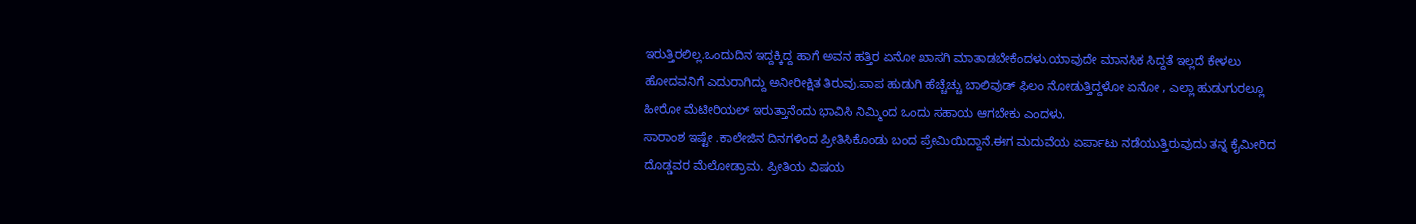ಇರುತ್ತಿರಲಿಲ್ಲ.ಒಂದುದಿನ ಇದ್ದಕ್ಕಿದ್ದ ಹಾಗೆ ಅವನ ಹತ್ತಿರ ಏನೋ ಖಾಸಗಿ ಮಾತಾಡಬೇಕೆಂದಳು.ಯಾವುದೇ ಮಾನಸಿಕ ಸಿದ್ದತೆ ಇಲ್ಲದೆ ಕೇಳಲು ಹೋದವನಿಗೆ ಎದುರಾಗಿದ್ದು ಅನೀರೀಕ್ಷಿತ ತಿರುವು.ಪಾಪ ಹುಡುಗಿ ಹೆಚ್ಚೆಚ್ಚು ಬಾಲಿವುಡ್ ಫಿಲಂ ನೋಡುತ್ತಿದ್ದಳೋ ಏನೋ , ಎಲ್ಲಾ ಹುಡುಗುರಲ್ಲೂ ಹೀರೋ ಮೆಟೀರಿಯಲ್ ಇರುತ್ತಾನೆಂದು ಭಾವಿಸಿ ನಿಮ್ಮಿಂದ ಒಂದು ಸಹಾಯ ಆಗಬೇಕು ಎಂದಳು.
ಸಾರಾಂಶ ಇಷ್ಟೇ .ಕಾಲೇಜಿನ ದಿನಗಳಿಂದ ಪ್ರೀತಿಸಿಕೊಂಡು ಬಂದ ಪ್ರೇಮಿಯಿದ್ದಾನೆ.ಈಗ ಮದುವೆಯ ಏರ್ಪಾಟು ನಡೆಯುತ್ತಿರುವುದು ತನ್ನ ಕೈಮೀರಿದ ದೊಡ್ಡವರ ಮೆಲೋಡ್ರಾಮ. ಪ್ರೀತಿಯ ವಿಷಯ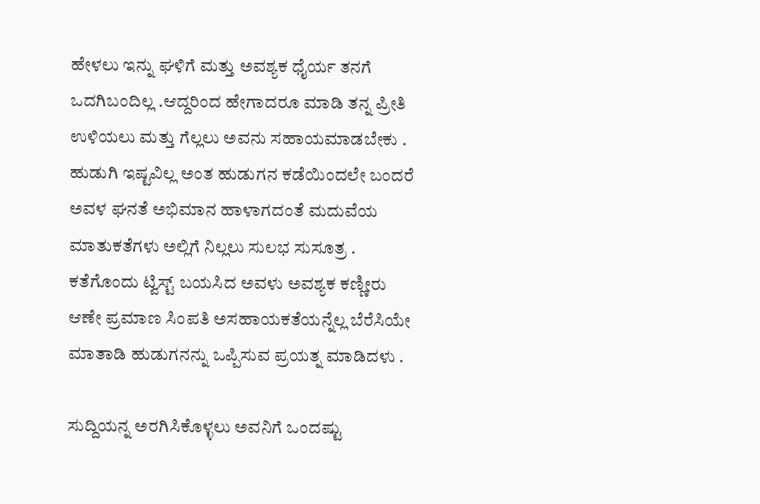ಹೇಳಲು ಇನ್ನು ಘಳಿಗೆ ಮತ್ತು ಅವಶ್ಯಕ ಧೈರ್ಯ ತನಗೆ ಒದಗಿಬಂದಿಲ್ಲ .ಆದ್ದರಿಂದ ಹೇಗಾದರೂ ಮಾಡಿ ತನ್ನ ಪ್ರೀತಿ ಉಳಿಯಲು ಮತ್ತು ಗೆಲ್ಲಲು ಅವನು ಸಹಾಯಮಾಡಬೇಕು . ಹುಡುಗಿ ಇಷ್ಟವಿಲ್ಲ ಅಂತ ಹುಡುಗನ ಕಡೆಯಿಂದಲೇ ಬಂದರೆ ಅವಳ ಘನತೆ ಅಭಿಮಾನ ಹಾಳಾಗದಂತೆ ಮದುವೆಯ ಮಾತುಕತೆಗಳು ಅಲ್ಲಿಗೆ ನಿಲ್ಲಲು ಸುಲಭ ಸುಸೂತ್ರ . ಕತೆಗೊಂದು ಟ್ವಿಸ್ಟ್ ಬಯಸಿದ ಅವಳು ಅವಶ್ಯಕ ಕಣ್ಣೀರು ಆಣೇ ಪ್ರಮಾಣ ಸಿಂಪತಿ ಅಸಹಾಯಕತೆಯನ್ನೆಲ್ಲ ಬೆರೆಸಿಯೇ ಮಾತಾಡಿ ಹುಡುಗನನ್ನು ಒಪ್ಪಿಸುವ ಪ್ರಯತ್ನ ಮಾಡಿದಳು .

ಸುದ್ದಿಯನ್ನ ಅರಗಿಸಿಕೊಳ್ಳಲು ಅವನಿಗೆ ಒಂದಷ್ಟು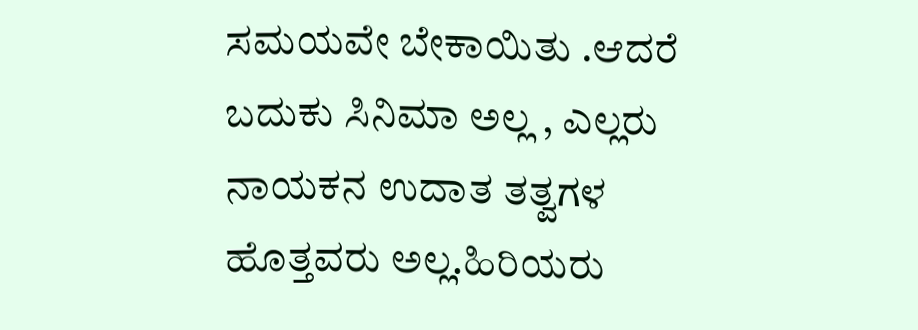ಸಮಯವೇ ಬೇಕಾಯಿತು .ಆದರೆ ಬದುಕು ಸಿನಿಮಾ ಅಲ್ಲ , ಎಲ್ಲರು ನಾಯಕನ ಉದಾತ ತತ್ವಗಳ ಹೊತ್ತವರು ಅಲ್ಲ.ಹಿರಿಯರು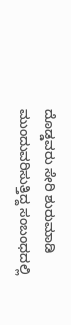ದೊಡ್ಡವರು ಸೇರಿ ಶುರುಮಾಡಿ ಮುಂದುವರಿಸುತ್ತಿದ್ದ ಸಂಬಂಧದಲ್ಲಿ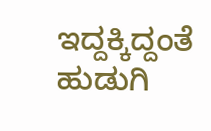ಇದ್ದಕ್ಕಿದ್ದಂತೆ ಹುಡುಗಿ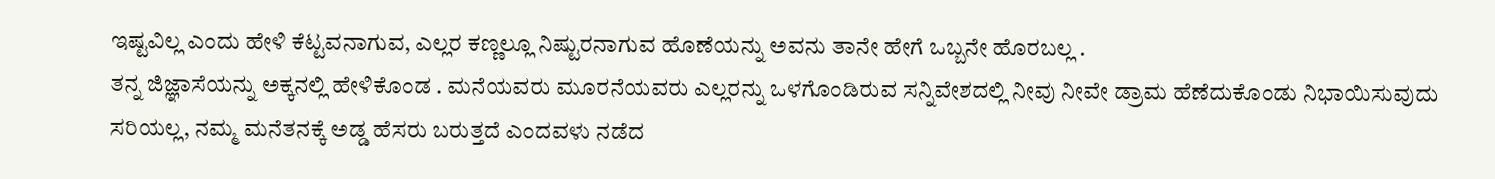ಇಷ್ಟವಿಲ್ಲ ಎಂದು ಹೇಳಿ ಕೆಟ್ಟವನಾಗುವ, ಎಲ್ಲರ ಕಣ್ಣಲ್ಲೂ ನಿಷ್ಟುರನಾಗುವ ಹೊಣೆಯನ್ನು ಅವನು ತಾನೇ ಹೇಗೆ ಒಬ್ಬನೇ ಹೊರಬಲ್ಲ .
ತನ್ನ ಜಿಜ್ಞಾಸೆಯನ್ನು ಅಕ್ಕನಲ್ಲಿ ಹೇಳಿಕೊಂಡ . ಮನೆಯವರು ಮೂರನೆಯವರು ಎಲ್ಲರನ್ನು ಒಳಗೊಂಡಿರುವ ಸನ್ನಿವೇಶದಲ್ಲಿ ನೀವು ನೀವೇ ಡ್ರಾಮ ಹೆಣೆದುಕೊಂಡು ನಿಭಾಯಿಸುವುದು ಸರಿಯಲ್ಲ, ನಮ್ಮ ಮನೆತನಕ್ಕೆ ಅಡ್ಡ ಹೆಸರು ಬರುತ್ತದೆ ಎಂದವಳು ನಡೆದ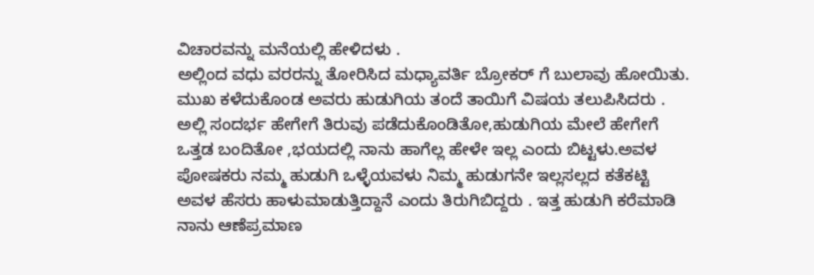ವಿಚಾರವನ್ನು ಮನೆಯಲ್ಲಿ ಹೇಳಿದಳು .
ಅಲ್ಲಿಂದ ವಧು ವರರನ್ನು ತೋರಿಸಿದ ಮಧ್ಯಾವರ್ತಿ ಬ್ರೋಕರ್ ಗೆ ಬುಲಾವು ಹೋಯಿತು. ಮುಖ ಕಳೆದುಕೊಂಡ ಅವರು ಹುಡುಗಿಯ ತಂದೆ ತಾಯಿಗೆ ವಿಷಯ ತಲುಪಿಸಿದರು .
ಅಲ್ಲಿ ಸಂದರ್ಭ ಹೇಗೇಗೆ ತಿರುವು ಪಡೆದುಕೊಂಡಿತೋ,ಹುಡುಗಿಯ ಮೇಲೆ ಹೇಗೇಗೆ ಒತ್ತಡ ಬಂದಿತೋ ,ಭಯದಲ್ಲಿ ನಾನು ಹಾಗೆಲ್ಲ ಹೇಳೇ ಇಲ್ಲ ಎಂದು ಬಿಟ್ಟಳು.ಅವಳ ಪೋಷಕರು ನಮ್ಮ ಹುಡುಗಿ ಒಳ್ಳೆಯವಳು ನಿಮ್ಮ ಹುಡುಗನೇ ಇಲ್ಲಸಲ್ಲದ ಕತೆಕಟ್ಟಿ ಅವಳ ಹೆಸರು ಹಾಳುಮಾಡುತ್ತಿದ್ದಾನೆ ಎಂದು ತಿರುಗಿಬಿದ್ದರು . ಇತ್ತ ಹುಡುಗಿ ಕರೆಮಾಡಿ ನಾನು ಆಣೆಪ್ರಮಾಣ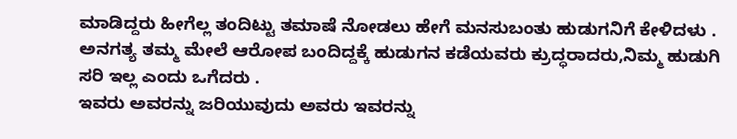ಮಾಡಿದ್ದರು ಹೀಗೆಲ್ಲ ತಂದಿಟ್ಟು ತಮಾಷೆ ನೋಡಲು ಹೇಗೆ ಮನಸುಬಂತು ಹುಡುಗನಿಗೆ ಕೇಳಿದಳು .
ಅನಗತ್ಯ ತಮ್ಮ ಮೇಲೆ ಆರೋಪ ಬಂದಿದ್ದಕ್ಕೆ ಹುಡುಗನ ಕಡೆಯವರು ಕ್ರುದ್ಧರಾದರು,ನಿಮ್ಮ ಹುಡುಗಿ ಸರಿ ಇಲ್ಲ ಎಂದು ಒಗೆದರು .
ಇವರು ಅವರನ್ನು ಜರಿಯುವುದು ಅವರು ಇವರನ್ನು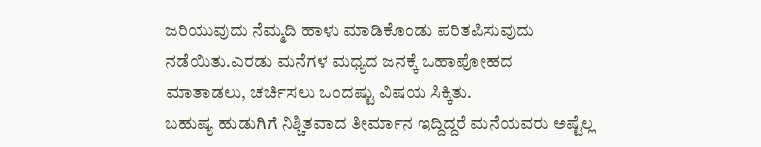ಜರಿಯುವುದು ನೆಮ್ಮದಿ ಹಾಳು ಮಾಡಿಕೊಂಡು ಪರಿತಪಿಸುವುದು ನಡೆಯಿತು.ಎರಡು ಮನೆಗಳ ಮಧ್ಯದ ಜನಕ್ಕೆ ಒಹಾಪೋಹದ ಮಾತಾಡಲು, ಚರ್ಚಿಸಲು ಒಂದಷ್ಟು ವಿಷಯ ಸಿಕ್ಕಿತು.
ಬಹುಷ್ಯ ಹುಡುಗಿಗೆ ನಿಶ್ಚಿತವಾದ ತೀರ್ಮಾನ ಇದ್ದಿದ್ದರೆ ಮನೆಯವರು ಅಷ್ಟೆಲ್ಲ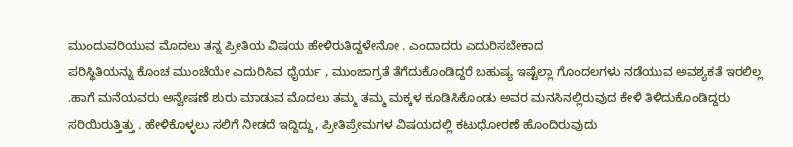ಮುಂದುವರಿಯುವ ಮೊದಲು ತನ್ನ ಪ್ರೀತಿಯ ವಿಷಯ ಹೇಳಿರುತಿದ್ದಳೇನೋ . ಎಂದಾದರು ಎದುರಿಸಬೇಕಾದ
ಪರಿಸ್ಥಿತಿಯನ್ನು ಕೊಂಚ ಮುಂಚೆಯೇ ಎದುರಿಸಿವ ಧೈರ್ಯ , ಮುಂಜಾಗ್ರತೆ ತೆಗೆದುಕೊಂಡಿದ್ದರೆ ಬಹುಷ್ಯ ಇಷ್ಟೆಲ್ಲಾ ಗೊಂದಲಗಳು ನಡೆಯುವ ಅವಶ್ಯಕತೆ ಇರಲಿಲ್ಲ .ಹಾಗೆ ಮನೆಯವರು ಅನ್ವೇಷಣೆ ಶುರು ಮಾಡುವ ಮೊದಲು ತಮ್ಮ ತಮ್ಮ ಮಕ್ಕಳ ಕೂಡಿಸಿಕೊಂಡು ಅವರ ಮನಸಿನಲ್ಲಿರುವುದ ಕೇಳಿ ತಿಳಿದುಕೊಂಡಿದ್ದರು ಸರಿಯಿರುತ್ತಿತ್ತು . ಹೇಳಿಕೊಳ್ಳಲು ಸಲಿಗೆ ನೀಡದೆ ಇದ್ದಿದ್ದು, ಪ್ರೀತಿಪ್ರೇಮಗಳ ವಿಷಯದಲ್ಲಿ ಕಟುಧೋರಣೆ ಹೊಂದಿರುವುದು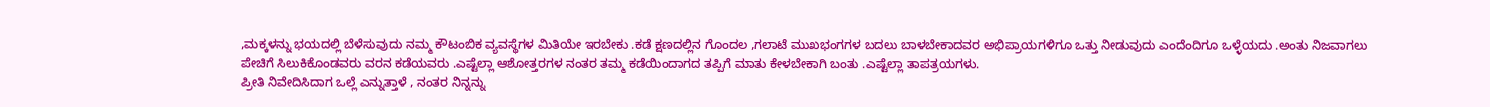,ಮಕ್ಕಳನ್ನು ಭಯದಲ್ಲಿ ಬೆಳೆಸುವುದು ನಮ್ಮ ಕೌಟಂಬಿಕ ವ್ಯವಸ್ಥೆಗಳ ಮಿತಿಯೇ ಇರಬೇಕು .ಕಡೆ ಕ್ಷಣದಲ್ಲಿನ ಗೊಂದಲ ,ಗಲಾಟೆ ಮುಖಭಂಗಗಳ ಬದಲು ಬಾಳಬೇಕಾದವರ ಅಭಿಪ್ರಾಯಗಳಿಗೂ ಒತ್ತು ನೀಡುವುದು ಎಂದೆಂದಿಗೂ ಒಳ್ಳೆಯದು .ಅಂತು ನಿಜವಾಗಲು ಪೇಚಿಗೆ ಸಿಲುಕಿಕೊಂಡವರು ವರನ ಕಡೆಯವರು .ಎಷ್ಟೆಲ್ಲಾ ಆಶೋತ್ತರಗಳ ನಂತರ ತಮ್ಮ ಕಡೆಯಿಂದಾಗದ ತಪ್ಪಿಗೆ ಮಾತು ಕೇಳಬೇಕಾಗಿ ಬಂತು .ಎಷ್ಟೆಲ್ಲಾ ತಾಪತ್ರಯಗಳು.
ಪ್ರೀತಿ ನಿವೇದಿಸಿದಾಗ ಒಲ್ಲೆ ಎನ್ನುತ್ತಾಳೆ , ನಂತರ ನಿನ್ನನ್ನು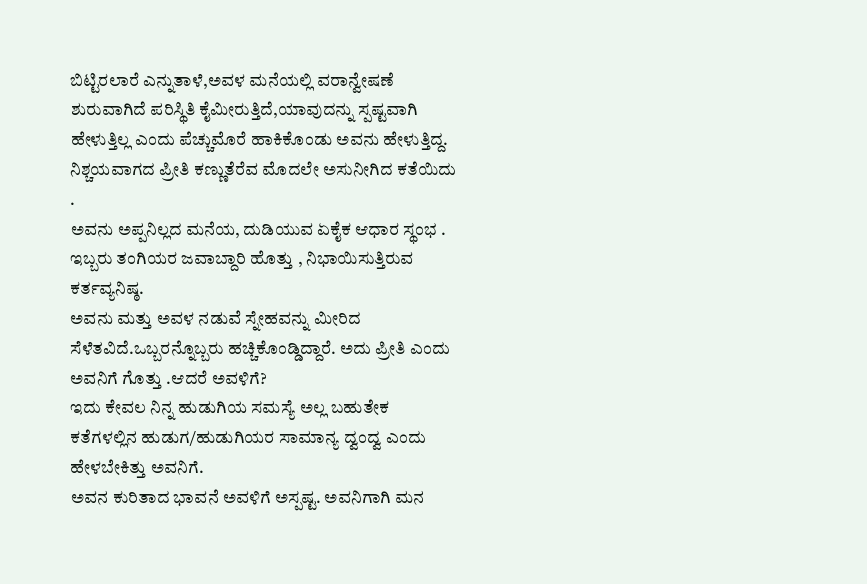ಬಿಟ್ಟಿರಲಾರೆ ಎನ್ನುತಾಳೆ,ಅವಳ ಮನೆಯಲ್ಲಿ ವರಾನ್ವೇಷಣೆ ಶುರುವಾಗಿದೆ ಪರಿಸ್ಥಿತಿ ಕೈಮೀರುತ್ತಿದೆ,ಯಾವುದನ್ನು ಸ್ಪಷ್ಟವಾಗಿ ಹೇಳುತ್ತಿಲ್ಲ ಎಂದು ಪೆಚ್ಚುಮೊರೆ ಹಾಕಿಕೊಂಡು ಅವನು ಹೇಳುತ್ತಿದ್ದ. ನಿಶ್ಚಯವಾಗದ ಪ್ರೀತಿ ಕಣ್ಣುತೆರೆವ ಮೊದಲೇ ಅಸುನೀಗಿದ ಕತೆಯಿದು .
ಅವನು ಅಪ್ಪನಿಲ್ಲದ ಮನೆಯ, ದುಡಿಯುವ ಏಕೈಕ ಆಧಾರ ಸ್ಥಂಭ . ಇಬ್ಬರು ತಂಗಿಯರ ಜವಾಬ್ದಾರಿ ಹೊತ್ತು , ನಿಭಾಯಿಸುತ್ತಿರುವ ಕರ್ತವ್ಯನಿಷ್ಠ.
ಅವನು ಮತ್ತು ಅವಳ ನಡುವೆ ಸ್ನೇಹವನ್ನು ಮೀರಿದ ಸೆಳೆತವಿದೆ.ಒಬ್ಬರನ್ನೊಬ್ಬರು ಹಚ್ಚಿಕೊಂಡ್ಡಿದ್ದಾರೆ. ಅದು ಪ್ರೀತಿ ಎಂದು ಅವನಿಗೆ ಗೊತ್ತು .ಆದರೆ ಅವಳಿಗೆ?
ಇದು ಕೇವಲ ನಿನ್ನ ಹುಡುಗಿಯ ಸಮಸ್ಯೆ ಅಲ್ಲ ಬಹುತೇಕ ಕತೆಗಳಲ್ಲಿನ ಹುಡುಗ/ಹುಡುಗಿಯರ ಸಾಮಾನ್ಯ ದ್ವಂದ್ವ ಎಂದು ಹೇಳಬೇಕಿತ್ತು ಅವನಿಗೆ.
ಅವನ ಕುರಿತಾದ ಭಾವನೆ ಅವಳಿಗೆ ಅಸ್ಪಷ್ಟ. ಅವನಿಗಾಗಿ ಮನ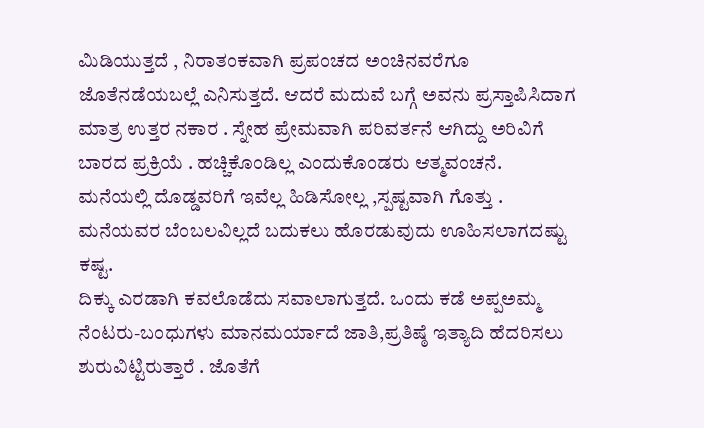ಮಿಡಿಯುತ್ತದೆ , ನಿರಾತಂಕವಾಗಿ ಪ್ರಪಂಚದ ಅಂಚಿನವರೆಗೂ ಜೊತೆನಡೆಯಬಲ್ಲೆ ಎನಿಸುತ್ತದೆ. ಆದರೆ ಮದುವೆ ಬಗ್ಗೆ ಅವನು ಪ್ರಸ್ತಾಪಿಸಿದಾಗ ಮಾತ್ರ ಉತ್ತರ ನಕಾರ . ಸ್ನೇಹ ಪ್ರೇಮವಾಗಿ ಪರಿವರ್ತನೆ ಆಗಿದ್ದು ಅರಿವಿಗೆ ಬಾರದ ಪ್ರಕ್ರಿಯೆ . ಹಚ್ಚಿಕೊಂಡಿಲ್ಲ ಎಂದುಕೊಂಡರು ಆತ್ಮವಂಚನೆ.
ಮನೆಯಲ್ಲಿ ದೊಡ್ಡವರಿಗೆ ಇವೆಲ್ಲ ಹಿಡಿಸೋಲ್ಲ ,ಸ್ಪಷ್ಟವಾಗಿ ಗೊತ್ತು . ಮನೆಯವರ ಬೆಂಬಲವಿಲ್ಲದೆ ಬದುಕಲು ಹೊರಡುವುದು ಊಹಿಸಲಾಗದಷ್ಟು ಕಷ್ಟ.
ದಿಕ್ಕು ಎರಡಾಗಿ ಕವಲೊಡೆದು ಸವಾಲಾಗುತ್ತದೆ. ಒಂದು ಕಡೆ ಅಪ್ಪಅಮ್ಮ ನೆಂಟರು-ಬಂಧುಗಳು ಮಾನಮರ್ಯಾದೆ ಜಾತಿ,ಪ್ರತಿಷ್ಠೆ ಇತ್ಯಾದಿ ಹೆದರಿಸಲು ಶುರುವಿಟ್ಟಿರುತ್ತಾರೆ . ಜೊತೆಗೆ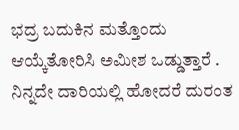ಭದ್ರ ಬದುಕಿನ ಮತ್ತೊಂದು ಆಯ್ಕೆತೋರಿಸಿ ಅಮೀಶ ಒಡ್ಡುತ್ತಾರೆ . ನಿನ್ನದೇ ದಾರಿಯಲ್ಲಿ ಹೋದರೆ ದುರಂತ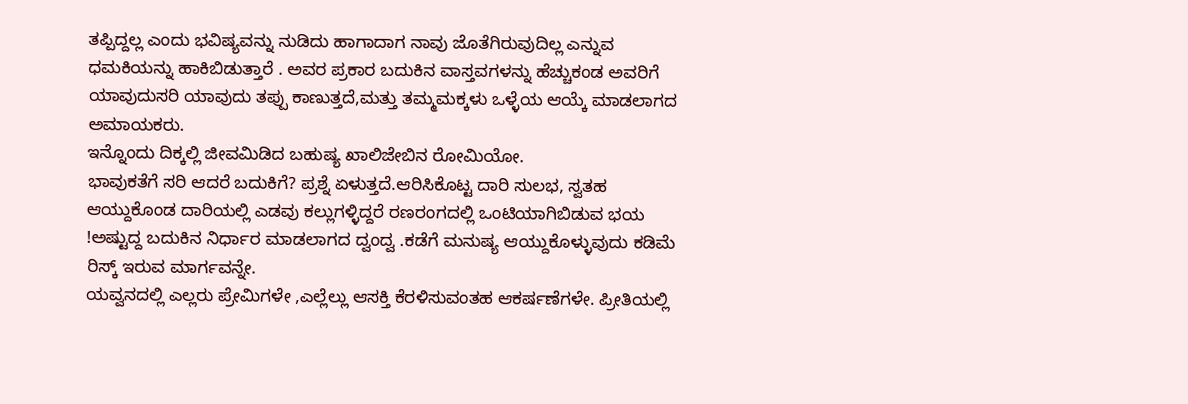ತಪ್ಪಿದ್ದಲ್ಲ ಎಂದು ಭವಿಷ್ಯವನ್ನು ನುಡಿದು ಹಾಗಾದಾಗ ನಾವು ಜೊತೆಗಿರುವುದಿಲ್ಲ ಎನ್ನುವ ಧಮಕಿಯನ್ನು ಹಾಕಿಬಿಡುತ್ತಾರೆ . ಅವರ ಪ್ರಕಾರ ಬದುಕಿನ ವಾಸ್ತವಗಳನ್ನು ಹೆಚ್ಚುಕಂಡ ಅವರಿಗೆ ಯಾವುದುಸರಿ ಯಾವುದು ತಪ್ಪು ಕಾಣುತ್ತದೆ,ಮತ್ತು ತಮ್ಮಮಕ್ಕಳು ಒಳ್ಳೆಯ ಆಯ್ಕೆ ಮಾಡಲಾಗದ ಅಮಾಯಕರು.
ಇನ್ನೊಂದು ದಿಕ್ಕಲ್ಲಿ ಜೀವಮಿಡಿದ ಬಹುಷ್ಯ ಖಾಲಿಜೇಬಿನ ರೋಮಿಯೋ.
ಭಾವುಕತೆಗೆ ಸರಿ ಆದರೆ ಬದುಕಿಗೆ? ಪ್ರಶ್ನೆ ಏಳುತ್ತದೆ.ಆರಿಸಿಕೊಟ್ಟ ದಾರಿ ಸುಲಭ, ಸ್ವತಹ ಆಯ್ದುಕೊಂಡ ದಾರಿಯಲ್ಲಿ ಎಡವು ಕಲ್ಲುಗಳ್ಳಿದ್ದರೆ ರಣರಂಗದಲ್ಲಿ ಒಂಟಿಯಾಗಿಬಿಡುವ ಭಯ !ಅಷ್ಟುದ್ದ ಬದುಕಿನ ನಿರ್ಧಾರ ಮಾಡಲಾಗದ ದ್ವಂದ್ವ .ಕಡೆಗೆ ಮನುಷ್ಯ ಆಯ್ದುಕೊಳ್ಳುವುದು ಕಡಿಮೆ ರಿಸ್ಕ್ ಇರುವ ಮಾರ್ಗವನ್ನೇ.
ಯವ್ವನದಲ್ಲಿ ಎಲ್ಲರು ಪ್ರೇಮಿಗಳೇ ,ಎಲ್ಲೆಲ್ಲು ಆಸಕ್ತಿ ಕೆರಳಿಸುವಂತಹ ಆಕರ್ಷಣೆಗಳೇ. ಪ್ರೀತಿಯಲ್ಲಿ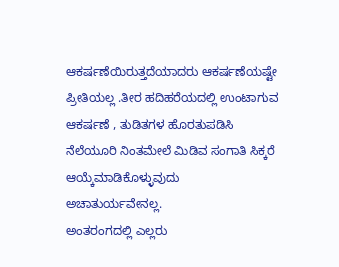ಆಕರ್ಷಣೆಯಿರುತ್ತದೆಯಾದರು ಆಕರ್ಷಣೆಯಷ್ಟೇ ಪ್ರೀತಿಯಲ್ಲ .ತೀರ ಹದಿಹರೆಯದಲ್ಲಿ ಉಂಟಾಗುವ ಆಕರ್ಷಣೆ , ತುಡಿತಗಳ ಹೊರತುಪಡಿಸಿ ನೆಲೆಯೂರಿ ನಿಂತಮೇಲೆ ಮಿಡಿವ ಸಂಗಾತಿ ಸಿಕ್ಕರೆ ಆಯ್ಕೆಮಾಡಿಕೊಳ್ಳುವುದು ಅಚಾತುರ್ಯವೇನಲ್ಲ.
ಅಂತರಂಗದಲ್ಲಿ ಎಲ್ಲರು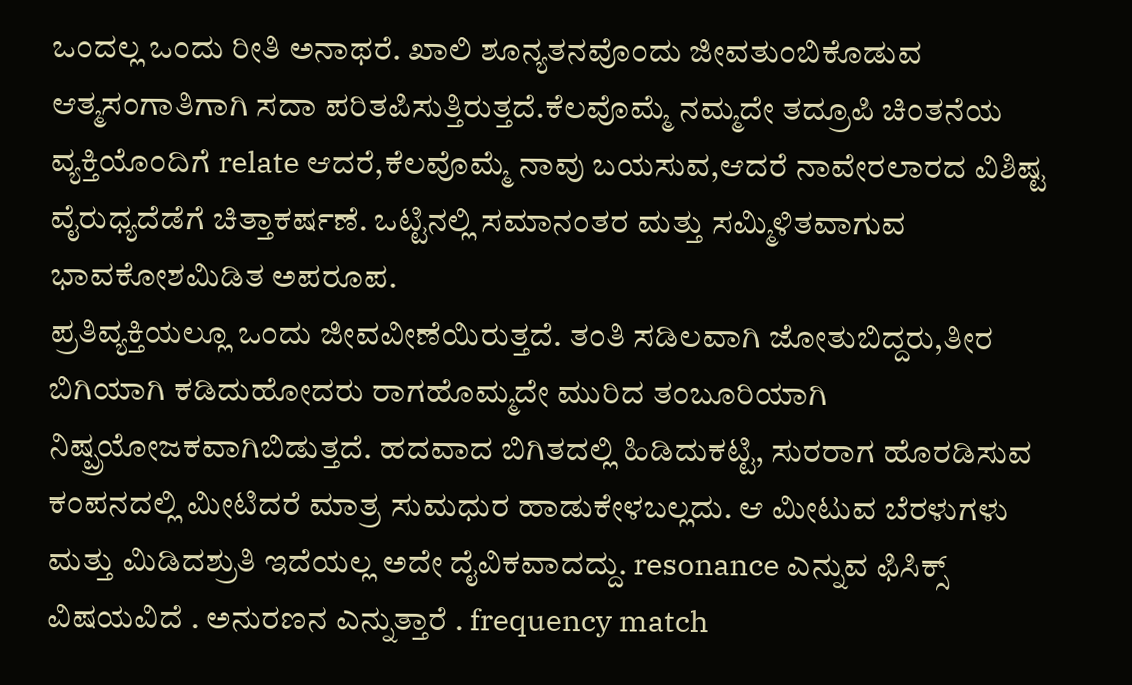ಒಂದಲ್ಲ ಒಂದು ರೀತಿ ಅನಾಥರೆ. ಖಾಲಿ ಶೂನ್ಯತನವೊಂದು ಜೀವತುಂಬಿಕೊಡುವ ಆತ್ಮಸಂಗಾತಿಗಾಗಿ ಸದಾ ಪರಿತಪಿಸುತ್ತಿರುತ್ತದೆ.ಕೆಲವೊಮ್ಮೆ ನಮ್ಮದೇ ತದ್ರೂಪಿ ಚಿಂತನೆಯ ವ್ಯಕ್ತಿಯೊಂದಿಗೆ relate ಆದರೆ,ಕೆಲವೊಮ್ಮೆ ನಾವು ಬಯಸುವ,ಆದರೆ ನಾವೇರಲಾರದ ವಿಶಿಷ್ಟ ವೈರುಧ್ಯದೆಡೆಗೆ ಚಿತ್ತಾಕರ್ಷಣೆ. ಒಟ್ಟಿನಲ್ಲಿ ಸಮಾನಂತರ ಮತ್ತು ಸಮ್ಮಿಳಿತವಾಗುವ ಭಾವಕೋಶಮಿಡಿತ ಅಪರೂಪ.
ಪ್ರತಿವ್ಯಕ್ತಿಯಲ್ಲೂ ಒಂದು ಜೀವವೀಣೆಯಿರುತ್ತದೆ. ತಂತಿ ಸಡಿಲವಾಗಿ ಜೋತುಬಿದ್ದರು,ತೀರ ಬಿಗಿಯಾಗಿ ಕಡಿದುಹೋದರು ರಾಗಹೊಮ್ಮದೇ ಮುರಿದ ತಂಬೂರಿಯಾಗಿ ನಿಷ್ಪ್ರಯೋಜಕವಾಗಿಬಿಡುತ್ತದೆ. ಹದವಾದ ಬಿಗಿತದಲ್ಲಿ ಹಿಡಿದುಕಟ್ಟಿ, ಸುರರಾಗ ಹೊರಡಿಸುವ ಕಂಪನದಲ್ಲಿ ಮೀಟಿದರೆ ಮಾತ್ರ ಸುಮಧುರ ಹಾಡುಕೇಳಬಲ್ಲದು. ಆ ಮೀಟುವ ಬೆರಳುಗಳು ಮತ್ತು ಮಿಡಿದಶ್ರುತಿ ಇದೆಯಲ್ಲ ಅದೇ ದೈವಿಕವಾದದ್ದು. resonance ಎನ್ನುವ ಫಿಸಿಕ್ಸ್ ವಿಷಯವಿದೆ . ಅನುರಣನ ಎನ್ನುತ್ತಾರೆ . frequency match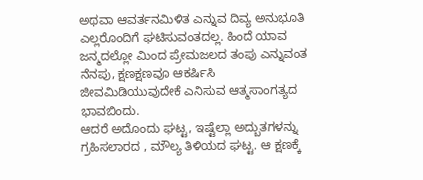ಅಥವಾ ಆವರ್ತನಮಿಳಿತ ಎನ್ನುವ ದಿವ್ಯ ಅನುಭೂತಿ ಎಲ್ಲರೊಂದಿಗೆ ಘಟಿಸುವಂತದಲ್ಲ. ಹಿಂದೆ ಯಾವ ಜನ್ಮದಲ್ಲೋ ಮಿಂದ ಪ್ರೇಮಜಲದ ತಂಪು ಎನ್ನುವಂತ ನೆನಪು, ಕ್ಷಣಕ್ಷಣವೂ ಆಕರ್ಷಿಸಿ ಜೀವಮಿಡಿಯುವುದೇಕೆ ಎನಿಸುವ ಆತ್ಮಸಾಂಗತ್ಯದ ಭಾವಬಿಂದು.
ಆದರೆ ಅದೊಂದು ಘಟ್ಟ, ಇಷ್ಟೆಲ್ಲಾ ಅದ್ಬುತಗಳನ್ನು ಗ್ರಹಿಸಲಾರದ , ಮೌಲ್ಯ ತಿಳಿಯದ ಘಟ್ಟ. ಆ ಕ್ಷಣಕ್ಕೆ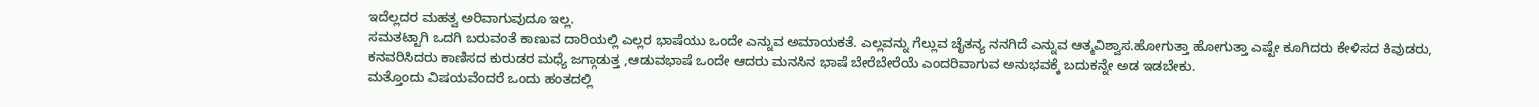ಇದೆಲ್ಲದರ ಮಹತ್ವ ಅರಿವಾಗುವುದೂ ಇಲ್ಲ.
ಸಮತಟ್ಟಾಗಿ ಒದಗಿ ಬರುವಂತೆ ಕಾಣುವ ದಾರಿಯಲ್ಲಿ ಎಲ್ಲರ ಭಾಷೆಯು ಒಂದೇ ಎನ್ನುವ ಅಮಾಯಕತೆ. ಎಲ್ಲವನ್ನು ಗೆಲ್ಲುವ ಚೈತನ್ಯ ನನಗಿದೆ ಎನ್ನುವ ಆತ್ಮವಿಶ್ವಾಸ.ಹೋಗುತ್ತಾ ಹೋಗುತ್ತಾ ಎಷ್ಟೇ ಕೂಗಿದರು ಕೇಳಿಸದ ಕಿವುಡರು, ಕನವರಿಸಿದರು ಕಾಣಿಸದ ಕುರುಡರ ಮಧ್ಯೆ ಜಗ್ಗಾಡುತ್ತ ,ಆಡುವಭಾಷೆ ಒಂದೇ ಆದರು ಮನಸಿನ ಭಾಷೆ ಬೇರೆಬೇರೆಯೆ ಎಂದರಿವಾಗುವ ಅನುಭವಕ್ಕೆ ಬದುಕನ್ನೇ ಅಡ ಇಡಬೇಕು.
ಮತ್ತೊಂದು ವಿಷಯವೆಂದರೆ ಒಂದು ಹಂತದಲ್ಲಿ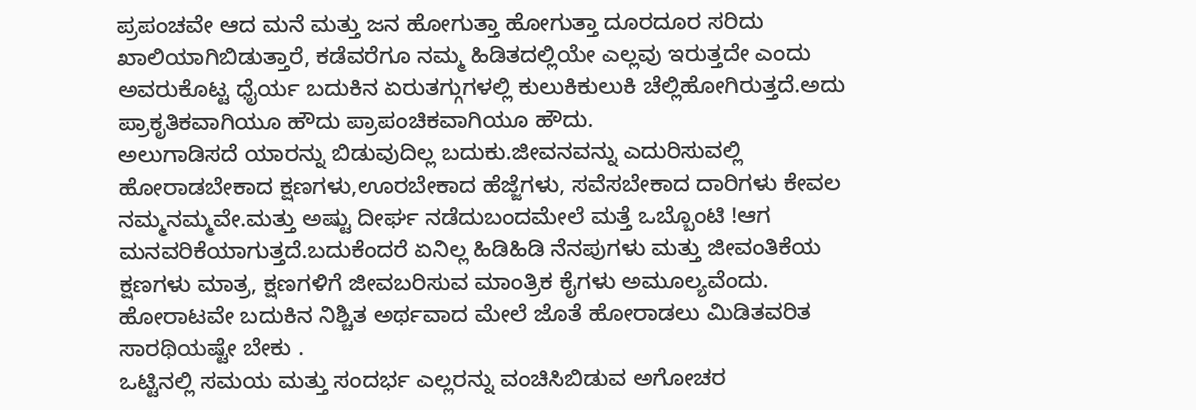ಪ್ರಪಂಚವೇ ಆದ ಮನೆ ಮತ್ತು ಜನ ಹೋಗುತ್ತಾ ಹೋಗುತ್ತಾ ದೂರದೂರ ಸರಿದು ಖಾಲಿಯಾಗಿಬಿಡುತ್ತಾರೆ, ಕಡೆವರೆಗೂ ನಮ್ಮ ಹಿಡಿತದಲ್ಲಿಯೇ ಎಲ್ಲವು ಇರುತ್ತದೇ ಎಂದು ಅವರುಕೊಟ್ಟ ಧೈರ್ಯ ಬದುಕಿನ ಏರುತಗ್ಗುಗಳಲ್ಲಿ ಕುಲುಕಿಕುಲುಕಿ ಚೆಲ್ಲಿಹೋಗಿರುತ್ತದೆ.ಅದು ಪ್ರಾಕೃತಿಕವಾಗಿಯೂ ಹೌದು ಪ್ರಾಪಂಚಿಕವಾಗಿಯೂ ಹೌದು.
ಅಲುಗಾಡಿಸದೆ ಯಾರನ್ನು ಬಿಡುವುದಿಲ್ಲ ಬದುಕು.ಜೀವನವನ್ನು ಎದುರಿಸುವಲ್ಲಿ ಹೋರಾಡಬೇಕಾದ ಕ್ಷಣಗಳು,ಊರಬೇಕಾದ ಹೆಜ್ಜೆಗಳು, ಸವೆಸಬೇಕಾದ ದಾರಿಗಳು ಕೇವಲ ನಮ್ಮನಮ್ಮವೇ.ಮತ್ತು ಅಷ್ಟು ದೀರ್ಘ ನಡೆದುಬಂದಮೇಲೆ ಮತ್ತೆ ಒಬ್ಬೊಂಟಿ !ಆಗ ಮನವರಿಕೆಯಾಗುತ್ತದೆ.ಬದುಕೆಂದರೆ ಏನಿಲ್ಲ ಹಿಡಿಹಿಡಿ ನೆನಪುಗಳು ಮತ್ತು ಜೀವಂತಿಕೆಯ ಕ್ಷಣಗಳು ಮಾತ್ರ, ಕ್ಷಣಗಳಿಗೆ ಜೀವಬರಿಸುವ ಮಾಂತ್ರಿಕ ಕೈಗಳು ಅಮೂಲ್ಯವೆಂದು.
ಹೋರಾಟವೇ ಬದುಕಿನ ನಿಶ್ಚಿತ ಅರ್ಥವಾದ ಮೇಲೆ ಜೊತೆ ಹೋರಾಡಲು ಮಿಡಿತವರಿತ ಸಾರಥಿಯಷ್ಟೇ ಬೇಕು .
ಒಟ್ಟಿನಲ್ಲಿ ಸಮಯ ಮತ್ತು ಸಂದರ್ಭ ಎಲ್ಲರನ್ನು ವಂಚಿಸಿಬಿಡುವ ಅಗೋಚರ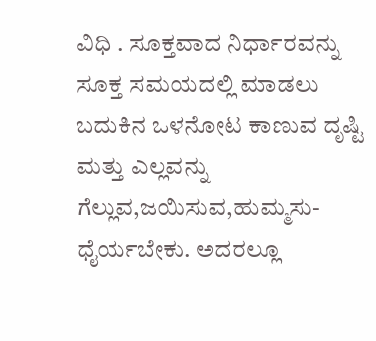ವಿಧಿ . ಸೂಕ್ತವಾದ ನಿರ್ಧಾರವನ್ನು ಸೂಕ್ತ ಸಮಯದಲ್ಲಿ ಮಾಡಲು ಬದುಕಿನ ಒಳನೋಟ ಕಾಣುವ ದೃಷ್ಟಿ ಮತ್ತು ಎಲ್ಲವನ್ನು ಗೆಲ್ಲುವ,ಜಯಿಸುವ,ಹುಮ್ಮಸು-ಧೈರ್ಯಬೇಕು. ಅದರಲ್ಲೂ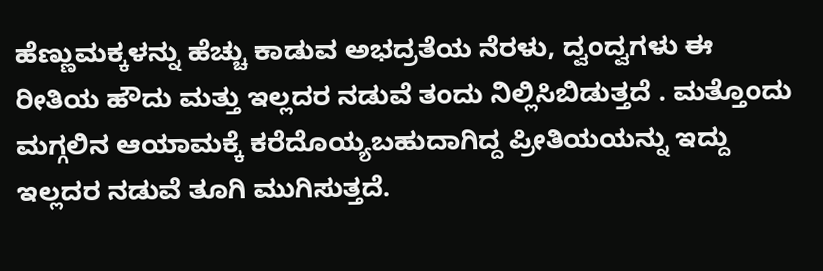ಹೆಣ್ಣುಮಕ್ಕಳನ್ನು ಹೆಚ್ಚು ಕಾಡುವ ಅಭದ್ರತೆಯ ನೆರಳು, ದ್ವಂದ್ವಗಳು ಈ ರೀತಿಯ ಹೌದು ಮತ್ತು ಇಲ್ಲದರ ನಡುವೆ ತಂದು ನಿಲ್ಲಿಸಿಬಿಡುತ್ತದೆ . ಮತ್ತೊಂದು ಮಗ್ಗಲಿನ ಆಯಾಮಕ್ಕೆ ಕರೆದೊಯ್ಯಬಹುದಾಗಿದ್ದ ಪ್ರೀತಿಯಯನ್ನು ಇದ್ದು ಇಲ್ಲದರ ನಡುವೆ ತೂಗಿ ಮುಗಿಸುತ್ತದೆ.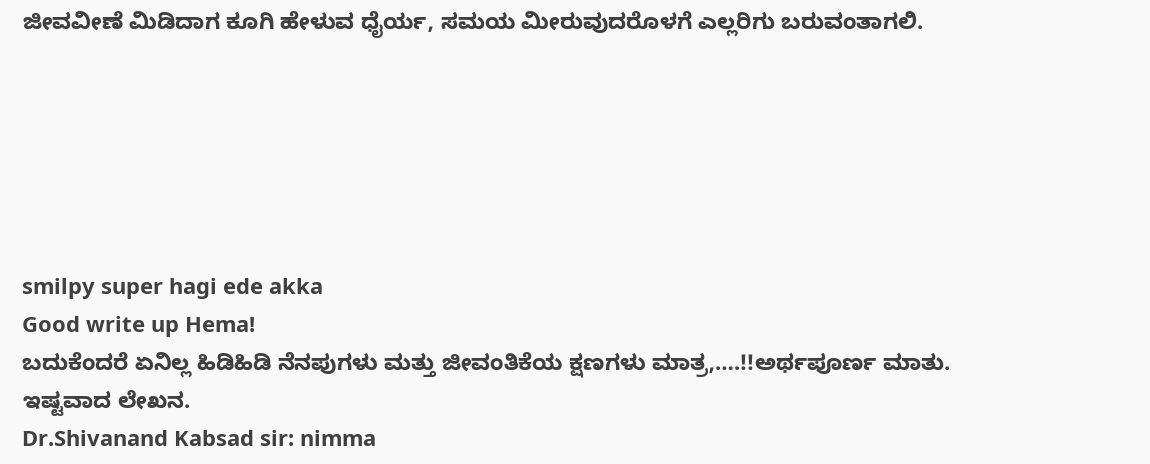ಜೀವವೀಣೆ ಮಿಡಿದಾಗ ಕೂಗಿ ಹೇಳುವ ಧೈರ್ಯ, ಸಮಯ ಮೀರುವುದರೊಳಗೆ ಎಲ್ಲರಿಗು ಬರುವಂತಾಗಲಿ.






smilpy super hagi ede akka
Good write up Hema!
ಬದುಕೆಂದರೆ ಏನಿಲ್ಲ ಹಿಡಿಹಿಡಿ ನೆನಪುಗಳು ಮತ್ತು ಜೀವಂತಿಕೆಯ ಕ್ಷಣಗಳು ಮಾತ್ರ,….!!ಅರ್ಥಪೂರ್ಣ ಮಾತು.
ಇಷ್ಟವಾದ ಲೇಖನ.
Dr.Shivanand Kabsad sir: nimma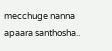mecchuge nanna apaara santhosha..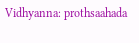Vidhyanna: prothsaahada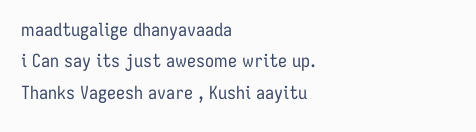maadtugalige dhanyavaada
i Can say its just awesome write up.
Thanks Vageesh avare , Kushi aayitu